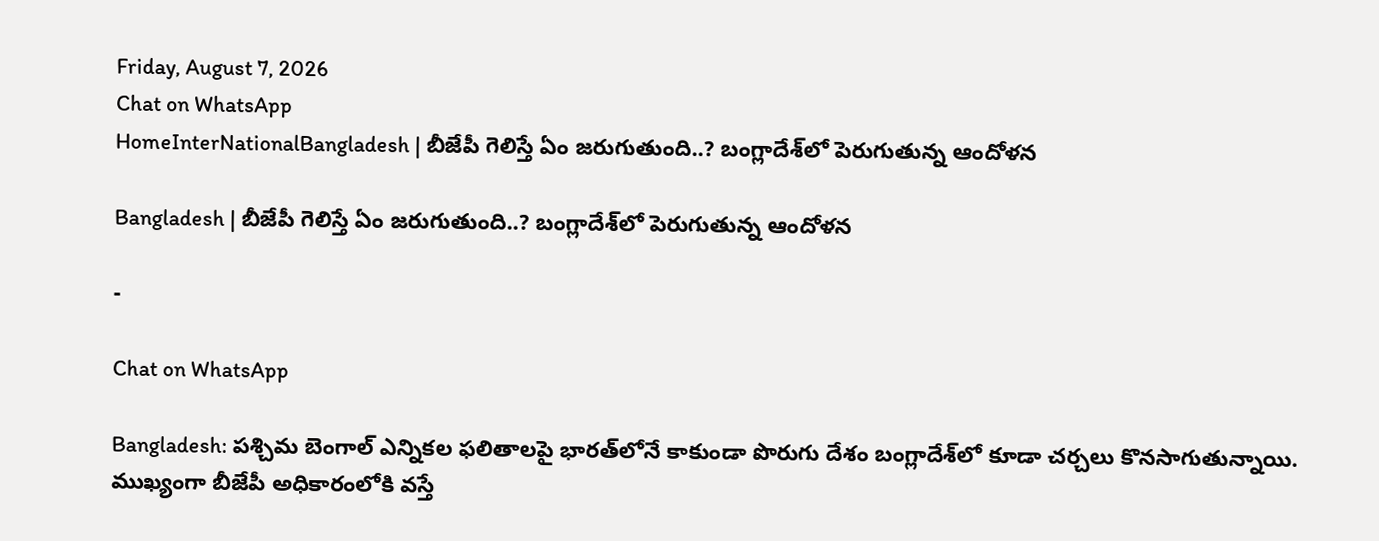Friday, August 7, 2026
Chat on WhatsApp
HomeInterNationalBangladesh | బీజేపీ గెలిస్తే ఏం జరుగుతుంది..? బంగ్లాదేశ్‌లో పెరుగుతున్న ఆందోళన

Bangladesh | బీజేపీ గెలిస్తే ఏం జరుగుతుంది..? బంగ్లాదేశ్‌లో పెరుగుతున్న ఆందోళన

-

Chat on WhatsApp

Bangladesh: పశ్చిమ బెంగాల్ ఎన్నికల ఫలితాలపై భారత్‌లోనే కాకుండా పొరుగు దేశం బంగ్లాదేశ్‌లో కూడా చర్చలు కొనసాగుతున్నాయి. ముఖ్యంగా బీజేపీ అధికారంలోకి వస్తే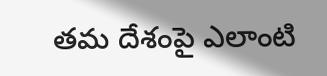తమ దేశంపై ఎలాంటి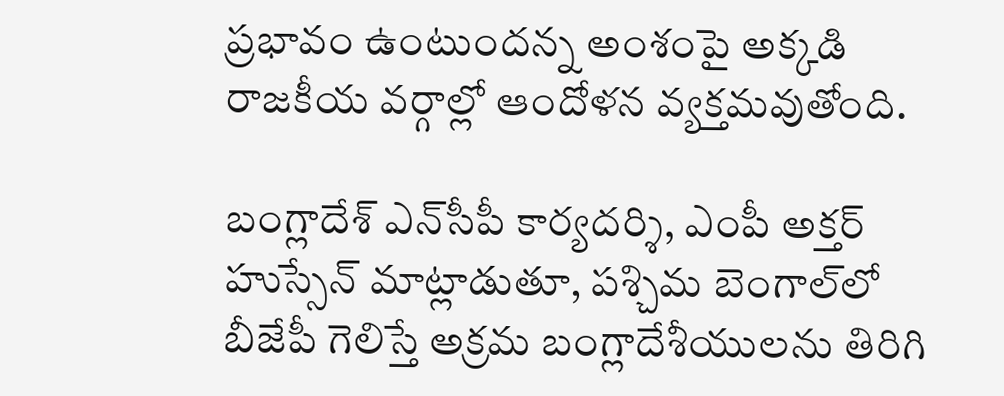ప్రభావం ఉంటుందన్న అంశంపై అక్కడి రాజకీయ వర్గాల్లో ఆందోళన వ్యక్తమవుతోంది.

బంగ్లాదేశ్ ఎన్‌సీపీ కార్యదర్శి, ఎంపీ అక్తర్ హుస్సేన్ మాట్లాడుతూ, పశ్చిమ బెంగాల్‌లో బీజేపీ గెలిస్తే అక్రమ బంగ్లాదేశీయులను తిరిగి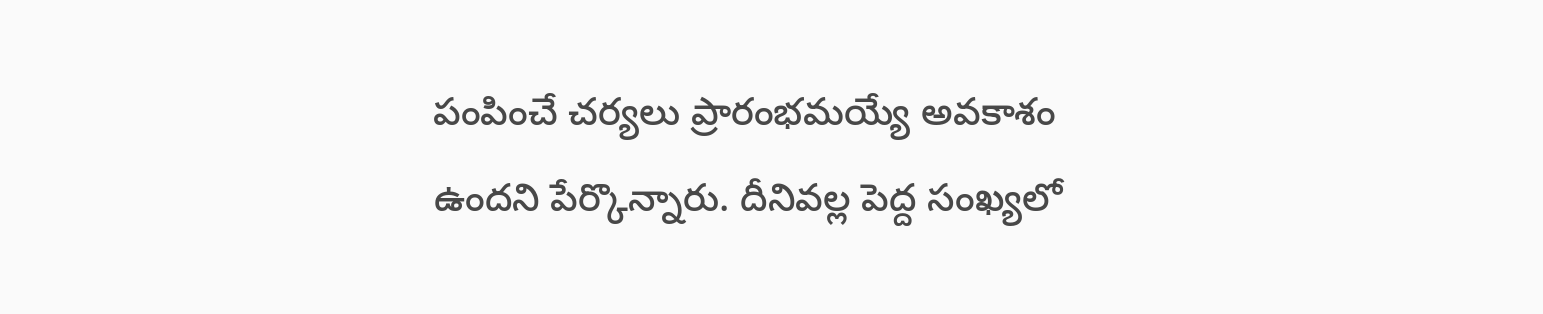పంపించే చర్యలు ప్రారంభమయ్యే అవకాశం ఉందని పేర్కొన్నారు. దీనివల్ల పెద్ద సంఖ్యలో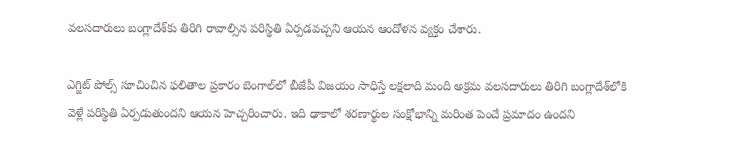వలసదారులు బంగ్లాదేశ్‌కు తిరిగి రావాల్సిన పరిస్థితి ఏర్పడవచ్చని ఆయన ఆందోళన వ్యక్తం చేశారు.

ఎగ్జిట్ పోల్స్ సూచించిన ఫలితాల ప్రకారం బెంగాల్‌లో బీజేపీ విజయం సాధిస్తే లక్షలాది మంది అక్రమ వలసదారులు తిరిగి బంగ్లాదేశ్‌లోకి వెళ్లే పరిస్థితి ఏర్పడుతుందని ఆయన హెచ్చరించారు. ఇది ఢాకాలో శరణార్థుల సంక్షోభాన్ని మరింత పెంచే ప్రమాదం ఉందని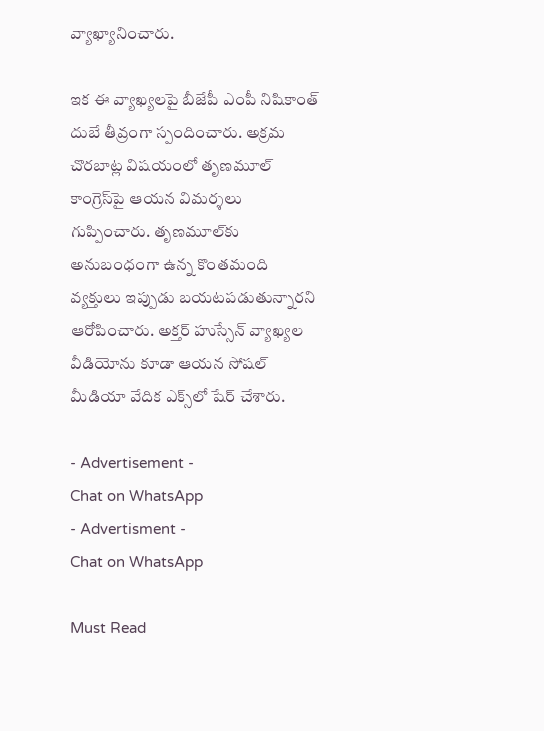వ్యాఖ్యానించారు.

ఇక ఈ వ్యాఖ్యలపై బీజేపీ ఎంపీ నిషికాంత్ దుబే తీవ్రంగా స్పందించారు. అక్రమ చొరబాట్ల విషయంలో తృణమూల్ కాంగ్రెస్‌పై ఆయన విమర్శలు గుప్పించారు. తృణమూల్‌కు అనుబంధంగా ఉన్న కొంతమంది వ్యక్తులు ఇప్పుడు బయటపడుతున్నారని ఆరోపించారు. అక్తర్ హుస్సేన్ వ్యాఖ్యల వీడియోను కూడా ఆయన సోషల్ మీడియా వేదిక ఎక్స్‌లో షేర్ చేశారు.

- Advertisement -
Chat on WhatsApp
- Advertisment -
Chat on WhatsApp

Must Read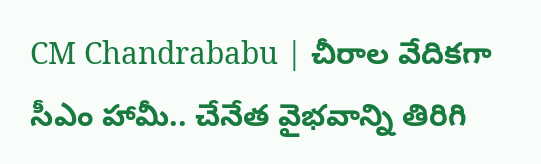CM Chandrababu | చీరాల వేదికగా సీఎం హామీ.. చేనేత వైభవాన్ని తిరిగి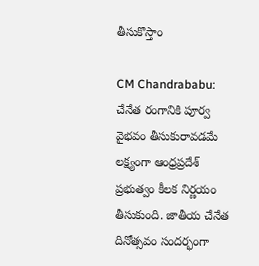తీసుకొస్తాం

CM Chandrababu: చేనేత రంగానికి పూర్వ వైభవం తీసుకురావడమే లక్ష్యంగా ఆంధ్రప్రదేశ్ ప్రభుత్వం కీలక నిర్ణయం తీసుకుంది. జాతీయ చేనేత దినోత్సవం సందర్భంగా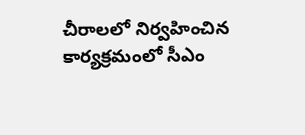చీరాలలో నిర్వహించిన కార్యక్రమంలో సీఎం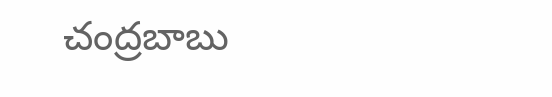చంద్రబాబు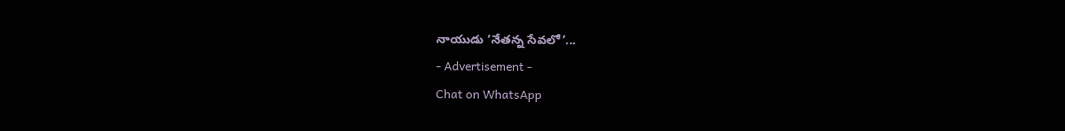నాయుడు ‘నేతన్న సేవలో’...
- Advertisement -
Chat on WhatsApp